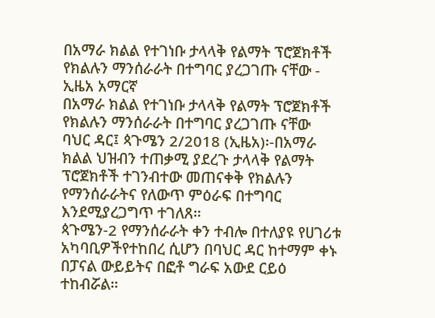በአማራ ክልል የተገነቡ ታላላቅ የልማት ፕሮጀክቶች የክልሉን ማንሰራራት በተግባር ያረጋገጡ ናቸው - ኢዜአ አማርኛ
በአማራ ክልል የተገነቡ ታላላቅ የልማት ፕሮጀክቶች የክልሉን ማንሰራራት በተግባር ያረጋገጡ ናቸው
ባህር ዳር፤ ጳጉሜን 2/2018 (ኢዜአ)፡-በአማራ ክልል ህዝብን ተጠቃሚ ያደረጉ ታላላቅ የልማት ፕሮጀክቶች ተገንብተው መጠናቀቅ የክልሉን የማንሰራራትና የለውጥ ምዕራፍ በተግባር እንደሚያረጋግጥ ተገለጸ።
ጳጉሜን-2 የማንሰራራት ቀን ተብሎ በተለያዩ የሀገሪቱ አካባቢዎችየተከበረ ሲሆን በባህር ዳር ከተማም ቀኑ በፓናል ውይይትና በፎቶ ግራፍ አውደ ርይዕ ተከብሯል።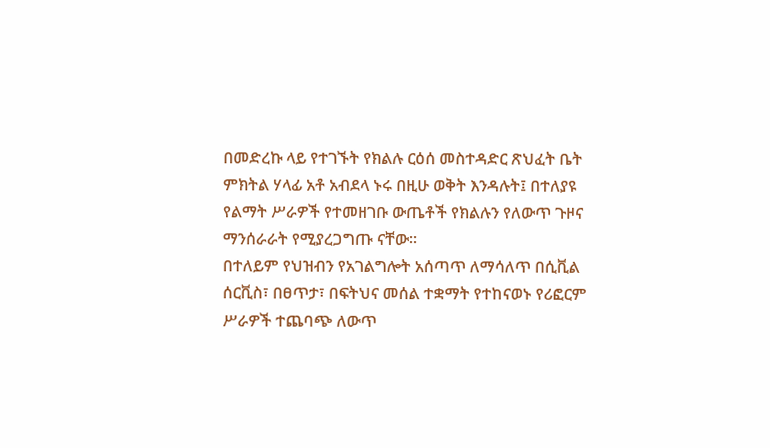በመድረኩ ላይ የተገኙት የክልሉ ርዕሰ መስተዳድር ጽህፈት ቤት ምክትል ሃላፊ አቶ አብደላ ኑሩ በዚሁ ወቅት እንዳሉት፤ በተለያዩ የልማት ሥራዎች የተመዘገቡ ውጤቶች የክልሉን የለውጥ ጉዞና ማንሰራራት የሚያረጋግጡ ናቸው።
በተለይም የህዝብን የአገልግሎት አሰጣጥ ለማሳለጥ በሲቪል ሰርቪስ፣ በፀጥታ፣ በፍትህና መሰል ተቋማት የተከናወኑ የሪፎርም ሥራዎች ተጨባጭ ለውጥ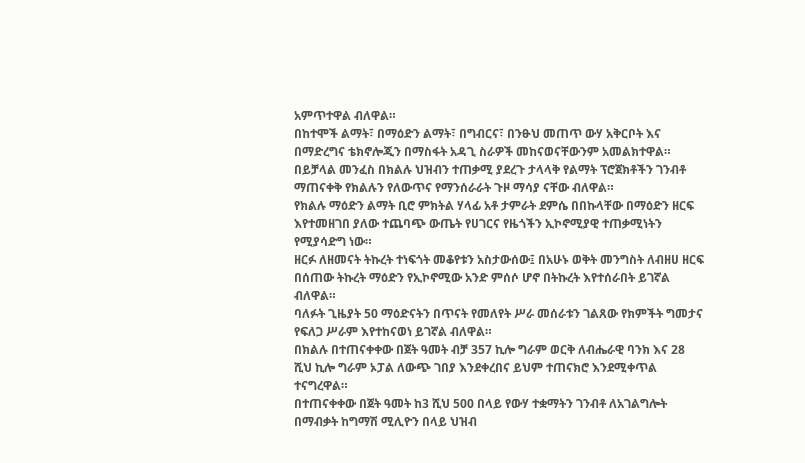አምጥተዋል ብለዋል።
በከተሞች ልማት፣ በማዕድን ልማት፣ በግብርና፣ በንፁህ መጠጥ ውሃ አቅርቦት እና በማድረግና ቴክኖሎጂን በማስፋት አዳጊ ስራዎች መከናወናቸውንም አመልክተዋል።
በይቻላል መንፈስ በክልሉ ህዝብን ተጠቃሚ ያደረጉ ታላላቅ የልማት ፕሮጀክቶችን ገንብቶ ማጠናቀቅ የክልሉን የለውጥና የማንሰራራት ጉዞ ማሳያ ናቸው ብለዋል።
የክልሉ ማዕድን ልማት ቢሮ ምክትል ሃላፊ አቶ ታምራት ደምሴ በበኩላቸው በማዕድን ዘርፍ እየተመዘገበ ያለው ተጨባጭ ውጤት የሀገርና የዜጎችን ኢኮኖሚያዊ ተጠቃሚነትን የሚያሳድግ ነው።
ዘርፉ ለዘመናት ትኩረት ተነፍጎት መቆየቱን አስታውሰው፤ በአሁኑ ወቅት መንግስት ለብዘሀ ዘርፍ በሰጠው ትኩረት ማዕድን የኢኮኖሚው አንድ ምሰሶ ሆኖ በትኩረት እየተሰራበት ይገኛል ብለዋል።
ባለፉት ጊዜያት 50 ማዕድናትን በጥናት የመለየት ሥራ መሰራቱን ገልጸው የክምችት ግመታና የፍለጋ ሥራም እየተከናወነ ይገኛል ብለዋል።
በክልሉ በተጠናቀቀው በጀት ዓመት ብቻ 357 ኪሎ ግራም ወርቅ ለብሔራዊ ባንክ እና 28 ሺህ ኪሎ ግራም ኦፓል ለውጭ ገበያ እንደቀረበና ይህም ተጠናክሮ እንደሚቀጥል ተናግረዋል።
በተጠናቀቀው በጀት ዓመት ከ3 ሺህ 500 በላይ የውሃ ተቋማትን ገንብቶ ለአገልግሎት በማብቃት ከግማሽ ሚሊዮን በላይ ህዝብ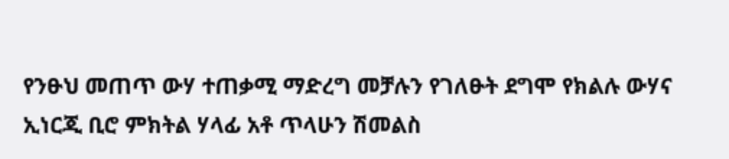የንፁህ መጠጥ ውሃ ተጠቃሚ ማድረግ መቻሉን የገለፁት ደግሞ የክልሉ ውሃና ኢነርጂ ቢሮ ምክትል ሃላፊ አቶ ጥላሁን ሽመልስ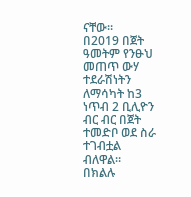ናቸው።
በ2019 በጀት ዓመትም የንፁህ መጠጥ ውሃ ተደራሽነትን ለማሳካት ከ3 ነጥብ 2 ቢሊዮን ብር ብር በጀት ተመድቦ ወደ ስራ ተገብቷል ብለዋል።
በክልሉ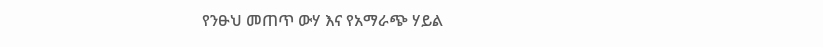የንፁህ መጠጥ ውሃ እና የአማራጭ ሃይል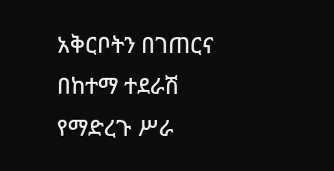አቅርቦትን በገጠርና በከተማ ተደራሽ የማድረጉ ሥራ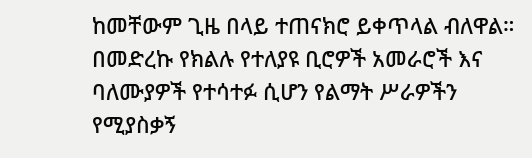ከመቸውም ጊዜ በላይ ተጠናክሮ ይቀጥላል ብለዋል።
በመድረኩ የክልሉ የተለያዩ ቢሮዎች አመራሮች እና ባለሙያዎች የተሳተፉ ሲሆን የልማት ሥራዎችን የሚያስቃኝ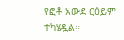የፎቶ አውደ ርዕይም ተካሄዷል።